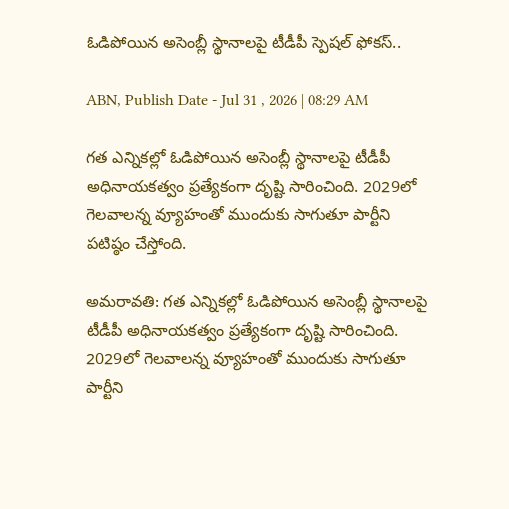ఓడిపోయిన అసెంబ్లీ స్థానాలపై టీడీపీ స్పెషల్ ఫోకస్..

ABN, Publish Date - Jul 31 , 2026 | 08:29 AM

గత ఎన్నికల్లో ఓడిపోయిన అసెంబ్లీ స్థానాలపై టీడీపీ అధినాయకత్వం ప్రత్యేకంగా దృష్టి సారించింది. 2029లో గెలవాలన్న వ్యూహంతో ముందుకు సాగుతూ పార్టీని పటిష్ఠం చేస్తోంది.

అమరావతి: గత ఎన్నికల్లో ఓడిపోయిన అసెంబ్లీ స్థానాలపై టీడీపీ అధినాయకత్వం ప్రత్యేకంగా దృష్టి సారించింది. 2029లో గెలవాలన్న వ్యూహంతో ముందుకు సాగుతూ పార్టీని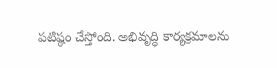పటిష్ఠం చేస్తోంది. అభివృద్ధి కార్యక్రమాలను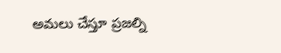అమలు చేస్తూ ప్రజల్ని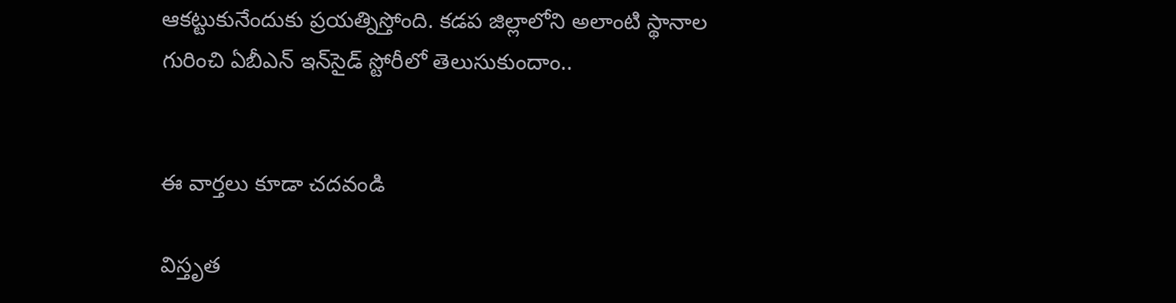ఆకట్టుకునేందుకు ప్రయత్నిస్తోంది. కడప జిల్లాలోని అలాంటి స్థానాల గురించి ఏబీఎన్ ఇన్‌సైడ్ స్టోరీలో తెలుసుకుందాం..


ఈ వార్తలు కూడా చదవండి

విస్తృత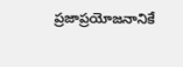ప్రజాప్రయోజనానికే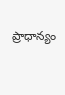ప్రాధాన్యం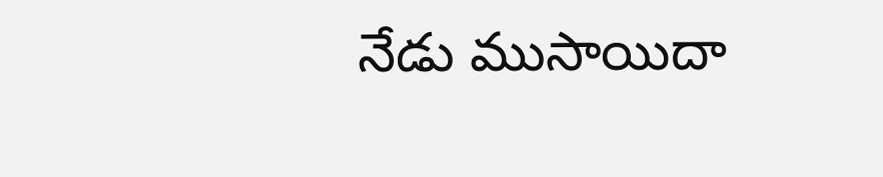నేడు ముసాయిదా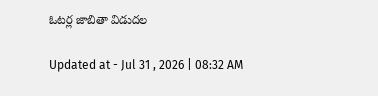ఓటర్ల జాబితా విడుదల

Updated at - Jul 31 , 2026 | 08:32 AM